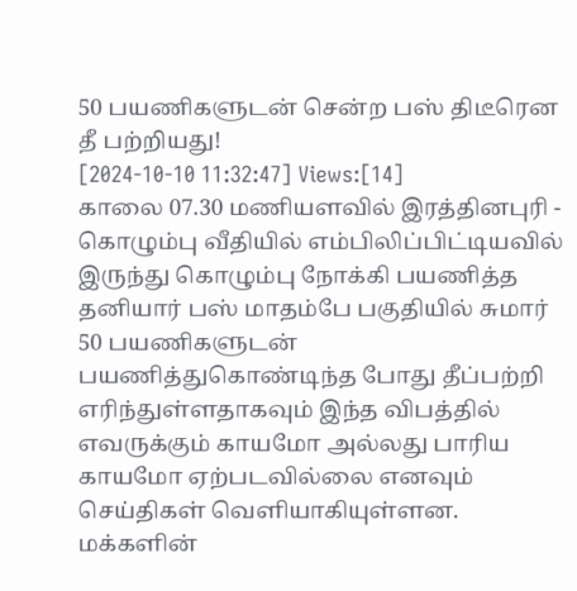50 பயணிகளுடன் சென்ற பஸ் திடீரென தீ பற்றியது!
[2024-10-10 11:32:47] Views:[14]
காலை 07.30 மணியளவில் இரத்தினபுரி - கொழும்பு வீதியில் எம்பிலிப்பிட்டியவில் இருந்து கொழும்பு நோக்கி பயணித்த தனியார் பஸ் மாதம்பே பகுதியில் சுமார் 50 பயணிகளுடன் பயணித்துகொண்டிந்த போது தீப்பற்றி எரிந்துள்ளதாகவும் இந்த விபத்தில் எவருக்கும் காயமோ அல்லது பாரிய காயமோ ஏற்படவில்லை எனவும் செய்திகள் வெளியாகியுள்ளன.
மக்களின்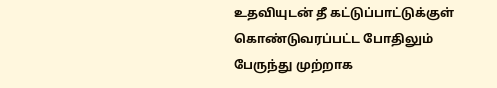உதவியுடன் தீ கட்டுப்பாட்டுக்குள் கொண்டுவரப்பட்ட போதிலும் பேருந்து முற்றாக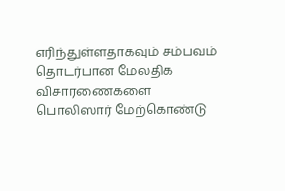எரிந்துள்ளதாகவும் சம்பவம் தொடர்பான மேலதிக விசாரணைகளை பொலிஸார் மேற்கொண்டு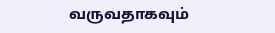வருவதாகவும்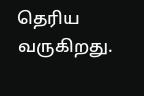தெரிய வருகிறது.